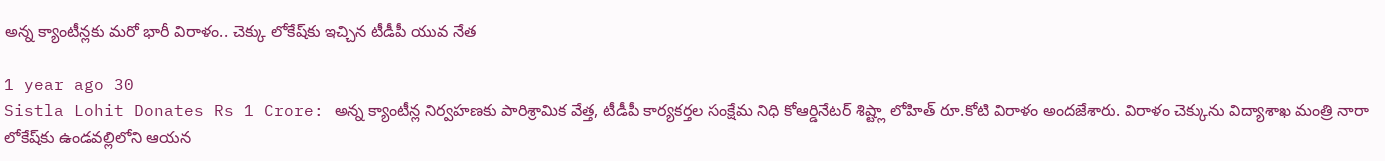అన్న క్యాంటీన్లకు మరో భారీ విరాళం.. చెక్కు లోకేష్‌కు ఇచ్చిన టీడీపీ యువ నేత

1 year ago 30
Sistla Lohit Donates Rs 1 Crore: అన్న క్యాంటీన్ల నిర్వహణకు పారిశ్రామిక వేత్త, టీడీపీ కార్యకర్తల సంక్షేమ నిధి కోఆర్డినేటర్‌ శిష్ట్లా లోహిత్‌ రూ.కోటి విరాళం అందజేశారు. విరాళం చెక్కును విద్యాశాఖ మంత్రి నారా లోకేష్‌కు ఉండవల్లిలోని ఆయన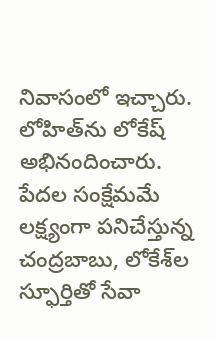నివాసంలో ఇచ్చారు. లోహిత్‌ను లోకేష్ అభినందించారు. పేదల సంక్షేమమే లక్ష్యంగా పనిచేస్తున్న చంద్రబాబు, లోకేశ్‌ల స్ఫూర్తితో సేవా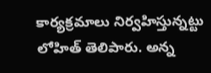కార్యక్రమాలు నిర్వహిస్తున్నట్టు లోహిత్‌ తెలిపారు. అన్న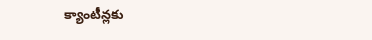క్యాంటీన్లకు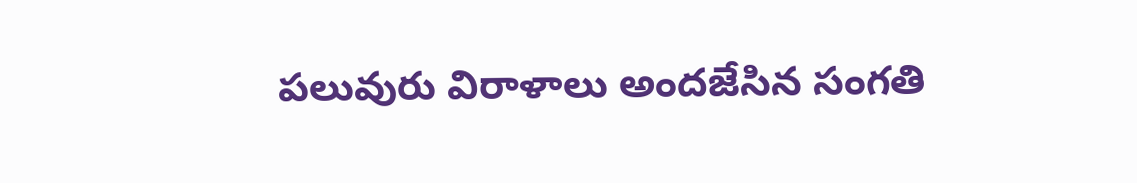పలువురు విరాళాలు అందజేసిన సంగతి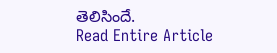తెలిసిందే.
Read Entire Article